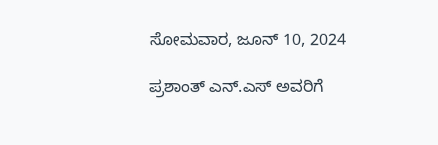ಸೋಮವಾರ, ಜೂನ್ 10, 2024

ಪ್ರಶಾಂತ್ ಎನ್.ಎಸ್ ಅವರಿಗೆ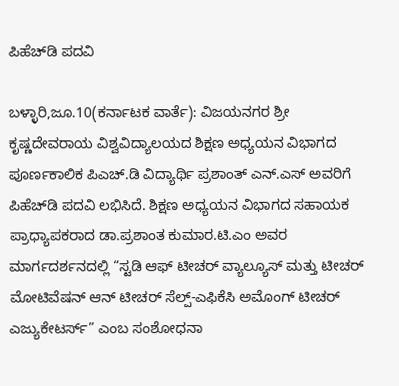ಪಿಹೆಚ್‍ಡಿ ಪದವಿ

ಬಳ್ಳಾರಿ,ಜೂ.10(ಕರ್ನಾಟಕ ವಾರ್ತೆ): ವಿಜಯನಗರ ಶ್ರೀ ಕೃಷ್ಣದೇವರಾಯ ವಿಶ್ವವಿದ್ಯಾಲಯದ ಶಿಕ್ಷಣ ಅಧ್ಯಯನ ವಿಭಾಗದ ಪೂರ್ಣಕಾಲಿಕ ಪಿಎಚ್.ಡಿ ವಿದ್ಯಾರ್ಥಿ ಪ್ರಶಾಂತ್ ಎನ್.ಎಸ್ ಅವರಿಗೆ ಪಿಹೆಚ್‍ಡಿ ಪದವಿ ಲಭಿಸಿದೆ. ಶಿಕ್ಷಣ ಅಧ್ಯಯನ ವಿಭಾಗದ ಸಹಾಯಕ ಪ್ರಾಧ್ಯಾಪಕರಾದ ಡಾ.ಪ್ರಶಾಂತ ಕುಮಾರ.ಟಿ.ಎಂ ಅವರ ಮಾರ್ಗದರ್ಶನದಲ್ಲಿ “ಸ್ಟಡಿ ಆಫ್ ಟೀಚರ್ ವ್ಯಾಲ್ಯೂಸ್ ಮತ್ತು ಟೀಚರ್ ಮೋಟಿವೆಷನ್ ಆನ್ ಟೀಚರ್ ಸೆಲ್ಪ್-ಎಫಿಕೆಸಿ ಅಮೊಂಗ್ ಟೀಚರ್ ಎಜ್ಯುಕೇಟರ್ಸ್” ಎಂಬ ಸಂಶೋಧನಾ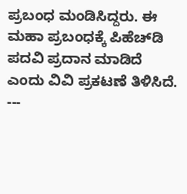ಪ್ರಬಂಧ ಮಂಡಿಸಿದ್ದರು. ಈ ಮಹಾ ಪ್ರಬಂಧಕ್ಕೆ ಪಿಹೆಚ್‍ಡಿ ಪದವಿ ಪ್ರದಾನ ಮಾಡಿದೆ ಎಂದು ವಿವಿ ಪ್ರಕಟಣೆ ತಿಳಿಸಿದೆ. ---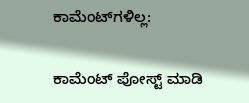ಕಾಮೆಂಟ್‌ಗಳಿಲ್ಲ:

ಕಾಮೆಂಟ್‌‌ ಪೋಸ್ಟ್‌ ಮಾಡಿ